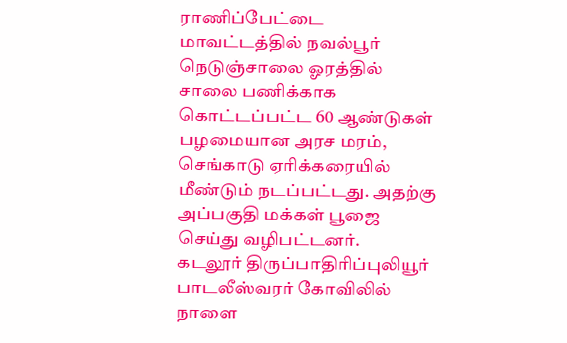ராணிப்பேட்டை மாவட்டத்தில் நவல்பூர் நெடுஞ்சாலை ஓரத்தில் சாலை பணிக்காக கொட்டப்பட்ட 60 ஆண்டுகள் பழமையான அரச மரம், செங்காடு ஏரிக்கரையில் மீண்டும் நடப்பட்டது. அதற்கு அப்பகுதி மக்கள் பூஜை செய்து வழிபட்டனர்.
கடலூர் திருப்பாதிரிப்புலியூர் பாடலீஸ்வரர் கோவிலில் நாளை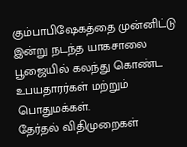கும்பாபிஷேகத்தை முன்னிட்டு இன்று நடந்த யாகசாலை பூஜையில் கலந்து கொண்ட உபயதாரர்கள் மற்றும் பொதுமக்கள்.
தேர்தல் விதிமுறைகள்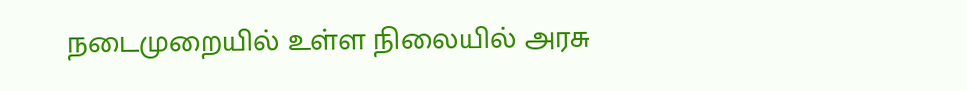நடைமுறையில் உள்ள நிலையில் அரசு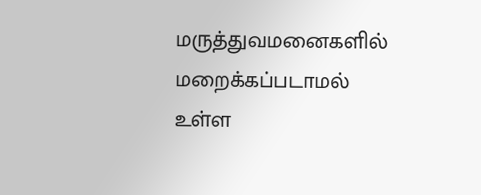மருத்துவமனைகளில் மறைக்கப்படாமல் உள்ள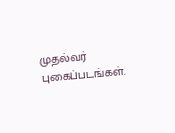முதல்வர் புகைப்படங்கள்.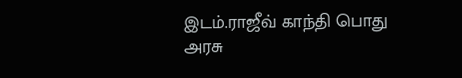இடம்.ராஜீவ் காந்தி பொது அரசு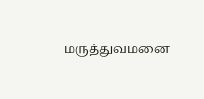மருத்துவமனை